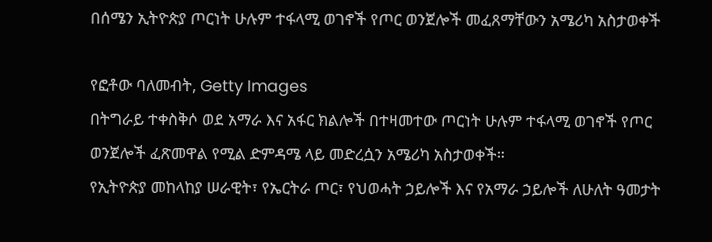በሰሜን ኢትዮጵያ ጦርነት ሁሉም ተፋላሚ ወገኖች የጦር ወንጀሎች መፈጸማቸውን አሜሪካ አስታወቀች

የፎቶው ባለመብት, Getty Images
በትግራይ ተቀስቅሶ ወደ አማራ እና አፋር ክልሎች በተዛመተው ጦርነት ሁሉም ተፋላሚ ወገኖች የጦር ወንጀሎች ፈጽመዋል የሚል ድምዳሜ ላይ መድረሷን አሜሪካ አስታወቀች።
የኢትዮጵያ መከላከያ ሠራዊት፣ የኤርትራ ጦር፣ የህወሓት ኃይሎች እና የአማራ ኃይሎች ለሁለት ዓመታት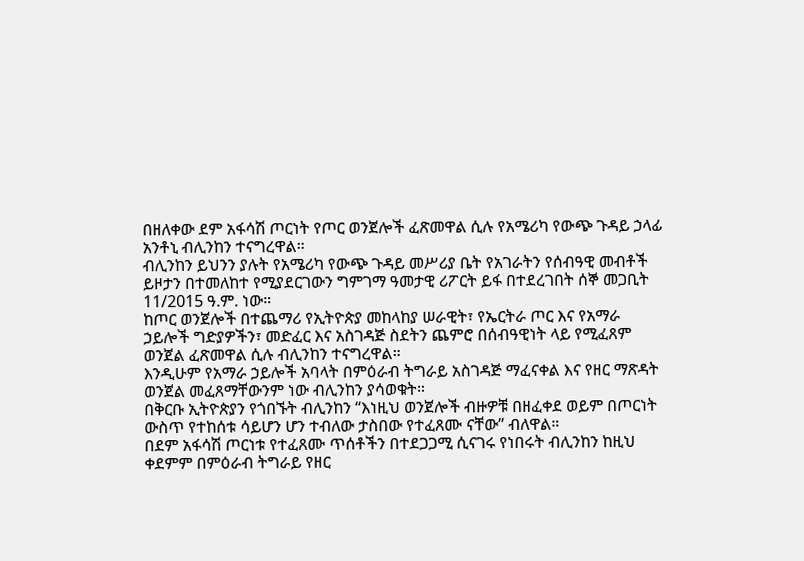በዘለቀው ደም አፋሳሽ ጦርነት የጦር ወንጀሎች ፈጽመዋል ሲሉ የአሜሪካ የውጭ ጉዳይ ኃላፊ አንቶኒ ብሊንከን ተናግረዋል።
ብሊንከን ይህንን ያሉት የአሜሪካ የውጭ ጉዳይ መሥሪያ ቤት የአገራትን የሰብዓዊ መብቶች ይዞታን በተመለከተ የሚያደርገውን ግምገማ ዓመታዊ ሪፖርት ይፋ በተደረገበት ሰኞ መጋቢት 11/2015 ዓ.ም. ነው።
ከጦር ወንጀሎች በተጨማሪ የኢትዮጵያ መከላከያ ሠራዊት፣ የኤርትራ ጦር እና የአማራ ኃይሎች ግድያዎችን፣ መድፈር እና አስገዳጅ ስደትን ጨምሮ በሰብዓዊነት ላይ የሚፈጸም ወንጀል ፈጽመዋል ሲሉ ብሊንከን ተናግረዋል።
እንዲሁም የአማራ ኃይሎች አባላት በምዕራብ ትግራይ አስገዳጅ ማፈናቀል እና የዘር ማጽዳት ወንጀል መፈጸማቸውንም ነው ብሊንከን ያሳወቁት።
በቅርቡ ኢትዮጵያን የጎበኙት ብሊንከን “እነዚህ ወንጀሎች ብዙዎቹ በዘፈቀደ ወይም በጦርነት ውስጥ የተከሰቱ ሳይሆን ሆን ተብለው ታስበው የተፈጸሙ ናቸው” ብለዋል።
በደም አፋሳሽ ጦርነቱ የተፈጸሙ ጥሰቶችን በተደጋጋሚ ሲናገሩ የነበሩት ብሊንከን ከዚህ ቀደምም በምዕራብ ትግራይ የዘር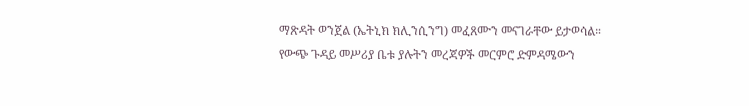ማጽዳት ወንጀል (ኤትኒክ ክሊንሲንግ) መፈጸሙን መናገራቸው ይታወሳል።
የውጭ ጉዳይ መሥሪያ ቤቱ ያሉትን መረጃዎች መርምሮ ድምዳሜውን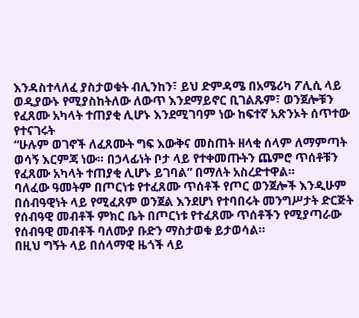እንዳስተላለፈ ያስታወቁት ብሊንከን፣ ይህ ድምዳሜ በአሜሪካ ፖሊሲ ላይ ወዲያውኑ የሚያስከትለው ለውጥ እንደማይኖር ቢገልጹም፣ ወንጀሎቹን የፈጸሙ አካላት ተጠያቂ ሊሆኑ እንደሚገባም ነው ከፍተኛ አጽንኦት ሰጥተው የተናገሩት
“ሁሉም ወገኖች ለፈጸሙት ግፍ እውቅና መስጠት ዘላቂ ሰላም ለማምጣት ወሳኝ እርምጃ ነው። በኃላፊነት ቦታ ላይ የተቀመጡትን ጨምሮ ጥሰቶቹን የፈጸሙ አካላት ተጠያቂ ሊሆኑ ይገባል” በማለት አስረድተዋል።
ባለፈው ዓመትም በጦርነቱ የተፈጸሙ ጥሰቶች የጦር ወንጀሎች እንዲሁም በሰብዓዊነት ላይ የሚፈጸም ወንጀል እንደሆነ የተባበሩት መንግሥታት ድርጅት የሰብዓዊ መብቶች ምክር ቤት በጦርነቱ የተፈጸሙ ጥሰቶችን የሚያጣራው የሰብዓዊ መብቶች ባለሙያ ቡድን ማስታወቁ ይታወሳል።
በዚህ ግኝት ላይ በሰላማዊ ዜጎች ላይ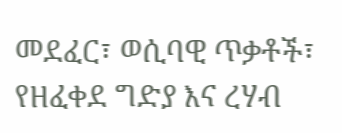መደፈር፣ ወሲባዊ ጥቃቶች፣ የዘፈቀደ ግድያ እና ረሃብ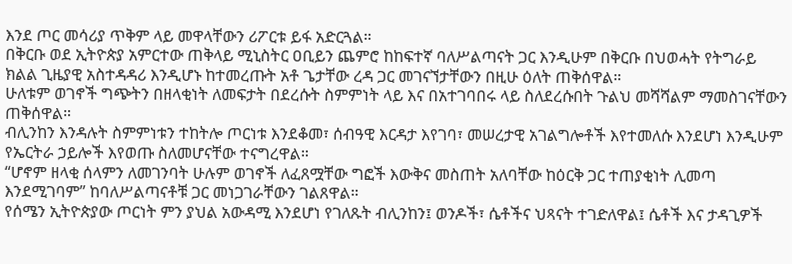እንደ ጦር መሳሪያ ጥቅም ላይ መዋላቸውን ሪፖርቱ ይፋ አድርጓል።
በቅርቡ ወደ ኢትዮጵያ አምርተው ጠቅላይ ሚኒስትር ዐቢይን ጨምሮ ከከፍተኛ ባለሥልጣናት ጋር እንዲሁም በቅርቡ በህወሓት የትግራይ ክልል ጊዜያዊ አስተዳዳሪ እንዲሆኑ ከተመረጡት አቶ ጌታቸው ረዳ ጋር መገናኘታቸውን በዚሁ ዕለት ጠቅሰዋል።
ሁለቱም ወገኖች ግጭትን በዘላቂነት ለመፍታት በደረሱት ስምምነት ላይ እና በአተገባበሩ ላይ ስለደረሱበት ጉልህ መሻሻልም ማመስገናቸውን ጠቅሰዋል።
ብሊንከን እንዳሉት ስምምነቱን ተከትሎ ጦርነቱ እንደቆመ፣ ሰብዓዊ እርዳታ እየገባ፣ መሠረታዊ አገልግሎቶች እየተመለሱ እንደሆነ እንዲሁም የኤርትራ ኃይሎች እየወጡ ስለመሆናቸው ተናግረዋል።
“ሆኖም ዘላቂ ሰላምን ለመገንባት ሁሉም ወገኖች ለፈጸሟቸው ግፎች እውቅና መስጠት አለባቸው ከዕርቅ ጋር ተጠያቂነት ሊመጣ እንደሚገባም” ከባለሥልጣናቶቹ ጋር መነጋገራቸውን ገልጸዋል።
የሰሜን ኢትዮጵያው ጦርነት ምን ያህል አውዳሚ እንደሆነ የገለጹት ብሊንከን፤ ወንዶች፣ ሴቶችና ህጻናት ተገድለዋል፤ ሴቶች እና ታዳጊዎች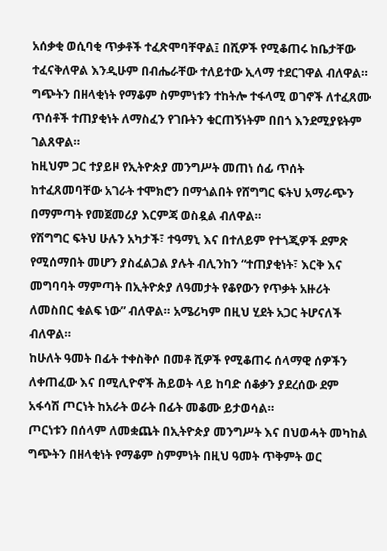አሰቃቂ ወሲባቂ ጥቃቶች ተፈጽሞባቸዋል፤ በሺዎች የሚቆጠሩ ከቤታቸው ተፈናቅለዋል እንዲሁም በብሔራቸው ተለይተው ኢላማ ተደርገዋል ብለዋል።
ግጭትን በዘላቂነት የማቆም ስምምነቱን ተከትሎ ተፋላሚ ወገኖች ለተፈጸሙ ጥሰቶች ተጠያቂነት ለማስፈን የገቡትን ቁርጠኝነትም በበጎ እንደሚያዩትም ገልጸዋል።
ከዚህም ጋር ተያይዞ የኢትዮጵያ መንግሥት መጠነ ሰፊ ጥሰት ከተፈጸመባቸው አገራት ተሞክሮን በማጎልበት የሸግግር ፍትህ አማራጭን በማምጣት የመጀመሪያ እርምጃ ወስዷል ብለዋል።
የሽግግር ፍትህ ሁሉን አካታች፣ ተዓማኒ እና በተለይም የተጎጂዎች ደምጽ የሚሰማበት መሆን ያስፈልጋል ያሉት ብሊንከን “ተጠያቂነት፣ እርቅ እና መግባባት ማምጣት በኢትዮጵያ ለዓመታት የቆየውን የጥቃት አዙሪት ለመስበር ቁልፍ ነው” ብለዋል። አሜሪካም በዚህ ሂደት አጋር ትሆናለች ብለዋል።
ከሁለት ዓመት በፊት ተቀስቅሶ በመቶ ሺዎች የሚቆጠሩ ሰላማዊ ሰዎችን ለቀጠፈው እና በሚሊዮኖች ሕይወት ላይ ከባድ ሰቆቃን ያደረሰው ደም አፋሳሽ ጦርነት ከአራት ወራት በፊት መቆሙ ይታወሳል።
ጦርነቱን በሰላም ለመቋጨት በኢትዮጵያ መንግሥት እና በህወሓት መካከል ግጭትን በዘላቂነት የማቆም ስምምነት በዚህ ዓመት ጥቅምት ወር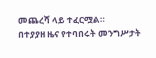መጨረሻ ላይ ተፈርሟል።
በተያያዘ ዜና የተባበሩት መንግሥታት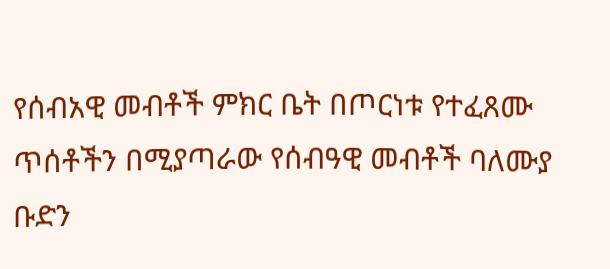የሰብአዊ መብቶች ምክር ቤት በጦርነቱ የተፈጸሙ ጥሰቶችን በሚያጣራው የሰብዓዊ መብቶች ባለሙያ ቡድን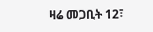ዛሬ መጋቢት 12፣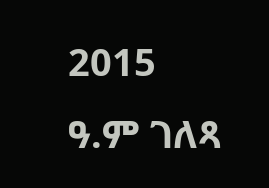2015 ዓ.ም ገለጻ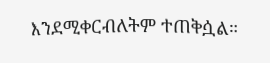እንደሚቀርብለትም ተጠቅሷል።